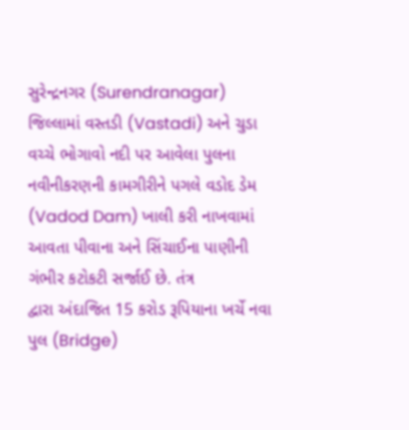સુરેન્દ્રનગર (Surendranagar) જિલ્લામાં વસ્તડી (Vastadi) અને ચુડા વચ્ચે ભોગાવો નદી પર આવેલા પુલના નવીનીકરણની કામગીરીને પગલે વડોદ ડેમ (Vadod Dam) ખાલી કરી નાખવામાં આવતા પીવાના અને સિંચાઈના પાણીની ગંભીર કટોકટી સર્જાઈ છે. તંત્ર
દ્વારા અંદાજિત 15 કરોડ રૂપિયાના ખર્ચે નવા પુલ (Bridge)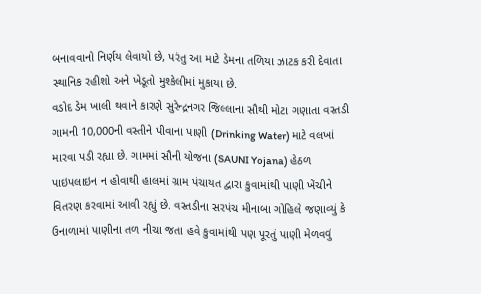બનાવવાનો નિર્ણય લેવાયો છે, પરંતુ આ માટે ડેમના તળિયા ઝાટક કરી દેવાતા સ્થાનિક રહીશો અને ખેડૂતો મુશ્કેલીમાં મુકાયા છે.
વડોદ ડેમ ખાલી થવાને કારણે સુરેન્દ્રનગર જિલ્લાના સૌથી મોટા ગણાતા વસ્તડી ગામની 10,000ની વસ્તીને પીવાના પાણી (Drinking Water) માટે વલખાં મારવા પડી રહ્યા છે. ગામમાં સૌની યોજના (SAUNI Yojana) હેઠળ પાઇપલાઇન ન હોવાથી હાલમાં ગ્રામ પંચાયત દ્વારા કુવામાંથી પાણી ખેંચીને વિતરણ કરવામાં આવી રહ્યું છે. વસ્તડીના સરપંચ મીનાબા ગોહિલે જણાવ્યું કે ઉનાળામાં પાણીના તળ નીચા જતા હવે કુવામાંથી પણ પૂરતું પાણી મેળવવું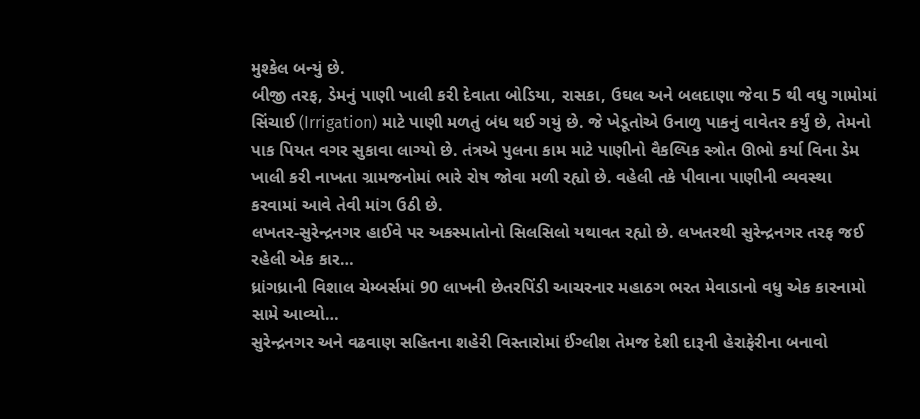મુશ્કેલ બન્યું છે.
બીજી તરફ, ડેમનું પાણી ખાલી કરી દેવાતા બોડિયા, રાસકા, ઉઘલ અને બલદાણા જેવા 5 થી વધુ ગામોમાં સિંચાઈ (Irrigation) માટે પાણી મળતું બંધ થઈ ગયું છે. જે ખેડૂતોએ ઉનાળુ પાકનું વાવેતર કર્યું છે, તેમનો પાક પિયત વગર સુકાવા લાગ્યો છે. તંત્રએ પુલના કામ માટે પાણીનો વૈકલ્પિક સ્ત્રોત ઊભો કર્યા વિના ડેમ ખાલી કરી નાખતા ગ્રામજનોમાં ભારે રોષ જોવા મળી રહ્યો છે. વહેલી તકે પીવાના પાણીની વ્યવસ્થા કરવામાં આવે તેવી માંગ ઉઠી છે.
લખતર-સુરેન્દ્રનગર હાઈવે પર અકસ્માતોનો સિલસિલો યથાવત રહ્યો છે. લખતરથી સુરેન્દ્રનગર તરફ જઈ રહેલી એક કાર…
ધ્રાંગધ્રાની વિશાલ ચેમ્બર્સમાં 90 લાખની છેતરપિંડી આચરનાર મહાઠગ ભરત મેવાડાનો વધુ એક કારનામો સામે આવ્યો…
સુરેન્દ્રનગર અને વઢવાણ સહિતના શહેરી વિસ્તારોમાં ઈંગ્લીશ તેમજ દેશી દારૂની હેરાફેરીના બનાવો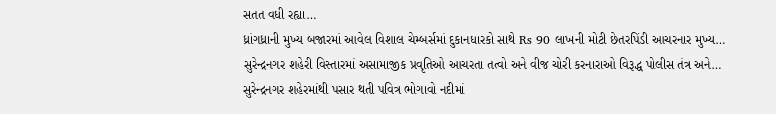સતત વધી રહ્યા…
ધ્રાંગધ્રાની મુખ્ય બજારમાં આવેલ વિશાલ ચેમ્બર્સમાં દુકાનધારકો સાથે Rs 90 લાખની મોટી છેતરપિંડી આચરનાર મુખ્ય…
સુરેન્દ્રનગર શહેરી વિસ્તારમાં અસામાજીક પ્રવૃતિઓ આચરતા તત્વો અને વીજ ચોરી કરનારાઓ વિરૂદ્ધ પોલીસ તંત્ર અને…
સુરેન્દ્રનગર શહેરમાંથી પસાર થતી પવિત્ર ભોગાવો નદીમાં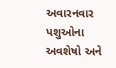અવારનવાર પશુઓના અવશેષો અને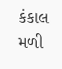કંકાલ મળી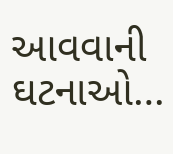આવવાની ઘટનાઓ…